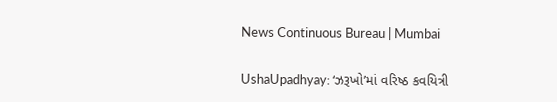News Continuous Bureau | Mumbai

UshaUpadhyay: ‘ઝરૂખો’માં વરિષ્ઠ કવયિત્રી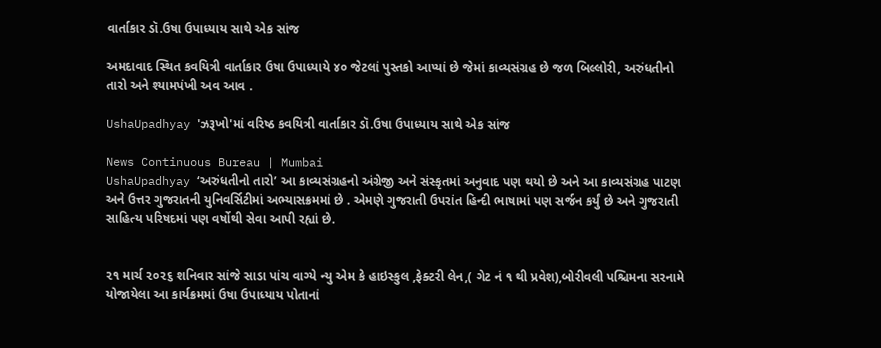વાર્તાકાર ડૉ.ઉષા ઉપાધ્યાય સાથે એક સાંજ

અમદાવાદ સ્થિત કવયિત્રી વાર્તાકાર ઉષા ઉપાધ્યાયે ૪૦ જેટલાં પુસ્તકો આપ્યાં છે જેમાં કાવ્યસંગ્રહ છે જળ બિલ્લોરી, અરુંધતીનો તારો અને શ્યામપંખી અવ આવ .

UshaUpadhyay 'ઝરૂખો'માં વરિષ્ઠ કવયિત્રી વાર્તાકાર ડૉ.ઉષા ઉપાધ્યાય સાથે એક સાંજ

News Continuous Bureau | Mumbai
UshaUpadhyay ‘અરુંધતીનો તારો’ આ કાવ્યસંગ્રહનો અંગ્રેજી અને સંસ્કૃતમાં અનુવાદ પણ થયો છે અને આ કાવ્યસંગ્રહ પાટણ અને ઉત્તર ગુજરાતની યુનિવર્સિટીમાં અભ્યાસક્રમમાં છે . એમણે ગુજરાતી ઉપરાંત હિન્દી ભાષામાં પણ સર્જન કર્યું છે અને ગુજરાતી સાહિત્ય પરિષદમાં પણ વર્ષોથી સેવા આપી રહ્યાં છે.


૨૧ માર્ચ ૨૦૨૬ શનિવાર સાંજે સાડા પાંચ વાગ્યે ન્યુ એમ કે હાઇસ્કુલ ,ફેક્ટરી લેન,( ગેટ નં ૧ થી પ્રવેશ),બોરીવલી પશ્ચિમના સરનામે યોજાયેલા આ કાર્યક્રમમાં ઉષા ઉપાધ્યાય પોતાનાં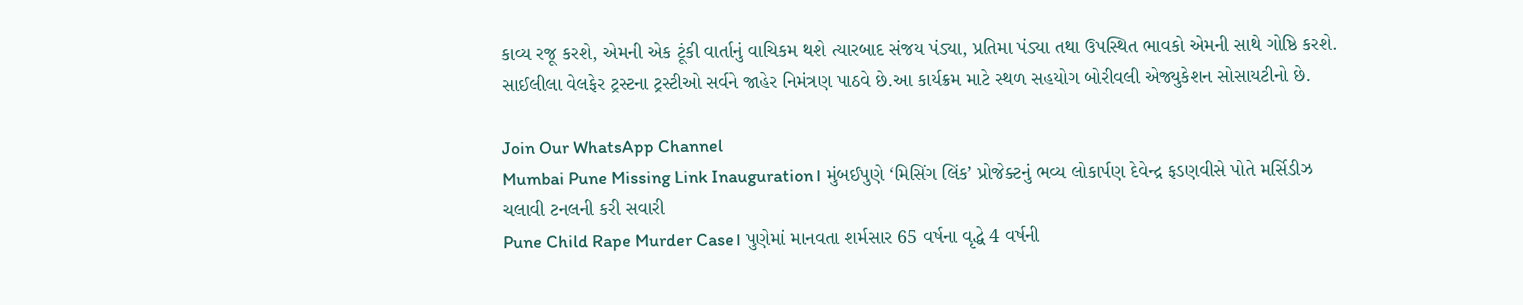કાવ્ય રજૂ કરશે, એમની એક ટૂંકી વાર્તાનું વાચિકમ થશે ત્યારબાદ સંજય પંડ્યા, પ્રતિમા પંડ્યા તથા ઉપસ્થિત ભાવકો એમની સાથે ગોષ્ઠિ કરશે.
સાઈલીલા વેલફેર ટ્રસ્ટના ટ્રસ્ટીઓ સર્વને જાહેર નિમંત્રણ પાઠવે છે.આ કાર્યક્રમ માટે સ્થળ સહયોગ બોરીવલી એજ્યુકેશન સોસાયટીનો છે.

Join Our WhatsApp Channel
Mumbai Pune Missing Link Inauguration। મુંબઈપુણે ‘મિસિંગ લિંક’ પ્રોજેક્ટનું ભવ્ય લોકાર્પણ દેવેન્દ્ર ફડણવીસે પોતે મર્સિડીઝ ચલાવી ટનલની કરી સવારી
Pune Child Rape Murder Case। પુણેમાં માનવતા શર્મસાર 65 વર્ષના વૃદ્ધે 4 વર્ષની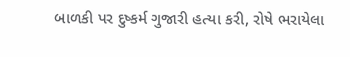બાળકી પર દુષ્કર્મ ગુજારી હત્યા કરી, રોષે ભરાયેલા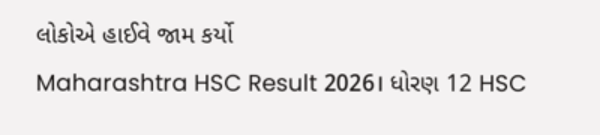લોકોએ હાઈવે જામ કર્યો
Maharashtra HSC Result 2026। ધોરણ 12 HSC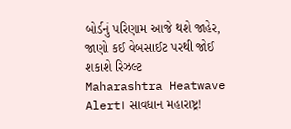બોર્ડનું પરિણામ આજે થશે જાહેર, જાણો કઈ વેબસાઈટ પરથી જોઈ શકાશે રિઝલ્ટ
Maharashtra Heatwave Alert। સાવધાન મહારાષ્ટ્ર!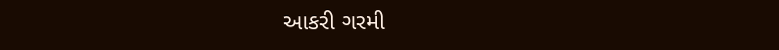આકરી ગરમી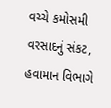વચ્ચે કમોસમી વરસાદનું સંકટ, હવામાન વિભાગે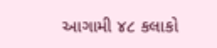આગામી ૪૮ કલાકો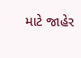માટે જાહેર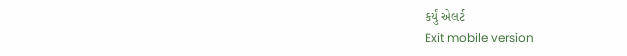કર્યું એલર્ટ
Exit mobile version